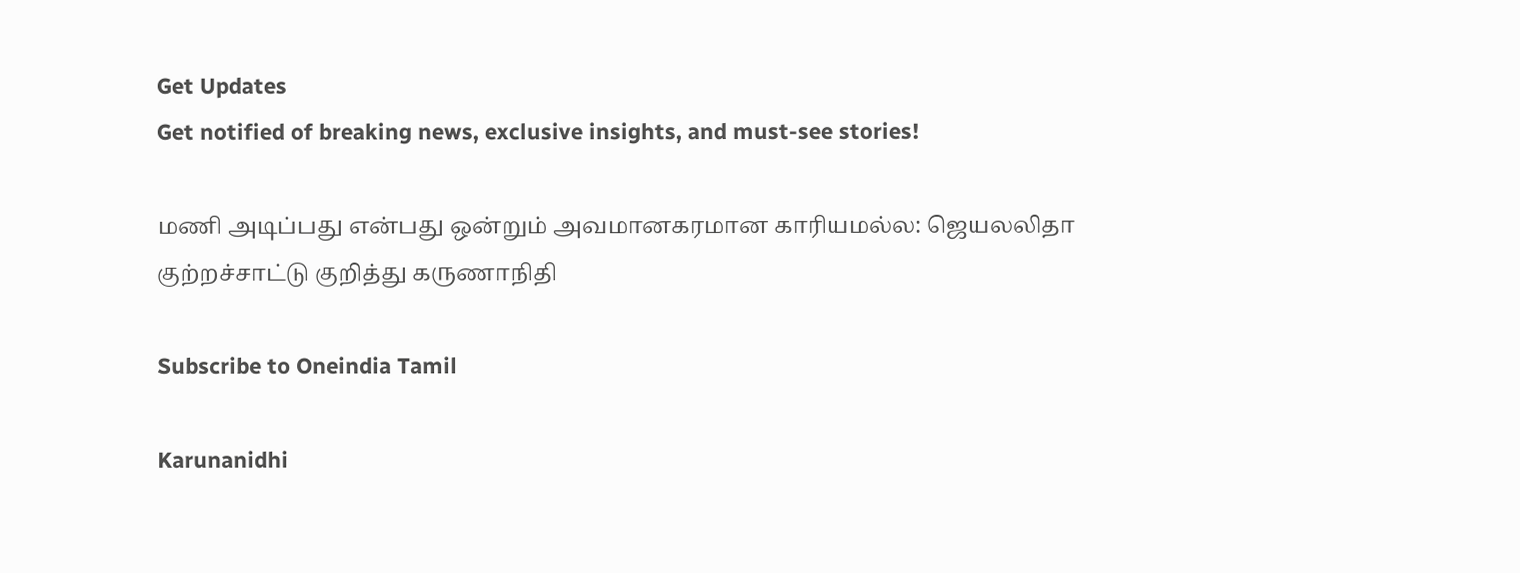Get Updates
Get notified of breaking news, exclusive insights, and must-see stories!

மணி அடிப்பது என்பது ஒன்றும் அவமானகரமான காரியமல்ல: ஜெயலலிதா குற்றச்சாட்டு குறித்து கருணாநிதி

Subscribe to Oneindia Tamil

Karunanidhi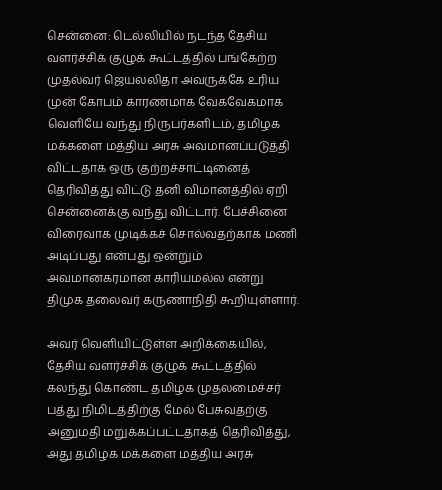சென்னை: டெல்லியில் நடந்த தேசிய வளர்ச்சிக் குழுக் கூட்டத்தில் பங்கேற்ற முதல்வர் ஜெயலலிதா அவருக்கே உரிய முன் கோபம் காரணமாக வேகவேகமாக வெளியே வந்து நிருபர்களிடம், தமிழக மக்களை மத்திய அரசு அவமானப்படுத்தி விட்டதாக ஒரு குற்றச்சாட்டினைத் தெரிவித்து விட்டு தனி விமானத்தில் ஏறி சென்னைக்கு வந்து விட்டார். பேச்சினை விரைவாக முடிக்கச் சொல்வதற்காக மணி அடிப்பது என்பது ஒன்றும் அவமானகரமான காரியமல்ல என்று திமுக தலைவர் கருணாநிதி கூறியுள்ளார்.

அவர் வெளியிட்டுள்ள அறிக்கையில், தேசிய வளர்ச்சிக் குழுக் கூட்டத்தில் கலந்து கொண்ட தமிழக முதலமைச்சர் பத்து நிமிடத்திற்கு மேல் பேசுவதற்கு அனுமதி மறுக்கப்பட்டதாகத் தெரிவித்து, அது தமிழக மக்களை மத்திய அரசு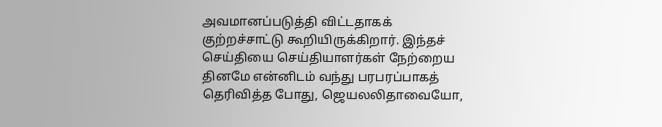அவமானப்படுத்தி விட்டதாகக் குற்றச்சாட்டு கூறியிருக்கிறார். இந்தச் செய்தியை செய்தியாளர்கள் நேற்றைய தினமே என்னிடம் வந்து பரபரப்பாகத் தெரிவித்த போது, ஜெயலலிதாவையோ,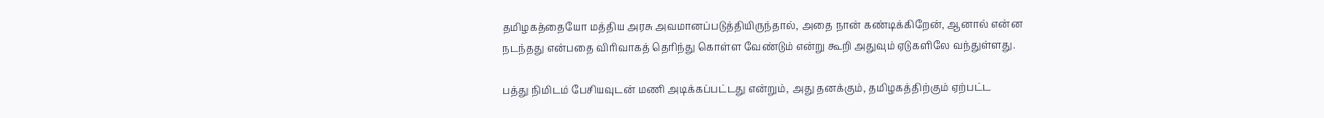தமிழகத்தையோ மத்திய அரசு அவமானப்படுத்தியிருந்தால், அதை நான் கண்டிக்கிறேன், ஆனால் என்ன நடந்தது என்பதை விரிவாகத் தெரிந்து கொள்ள வேண்டும் என்று கூறி அதுவும் ஏடுகளிலே வந்துள்ளது.

பத்து நிமிடம் பேசியவுடன் மணி அடிக்கப்பட்டது என்றும், அது தனக்கும், தமிழகத்திற்கும் ஏற்பட்ட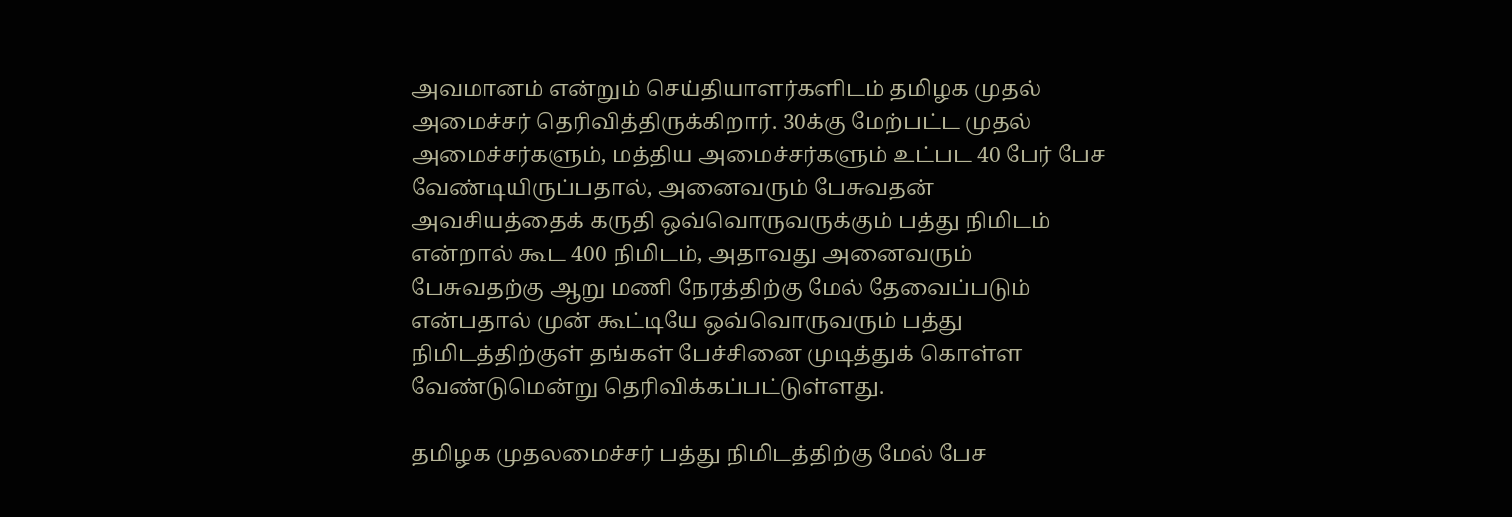அவமானம் என்றும் செய்தியாளர்களிடம் தமிழக முதல் அமைச்சர் தெரிவித்திருக்கிறார். 30க்கு மேற்பட்ட முதல் அமைச்சர்களும், மத்திய அமைச்சர்களும் உட்பட 40 பேர் பேச வேண்டியிருப்பதால், அனைவரும் பேசுவதன் அவசியத்தைக் கருதி ஒவ்வொருவருக்கும் பத்து நிமிடம் என்றால் கூட 400 நிமிடம், அதாவது அனைவரும் பேசுவதற்கு ஆறு மணி நேரத்திற்கு மேல் தேவைப்படும் என்பதால் முன் கூட்டியே ஒவ்வொருவரும் பத்து நிமிடத்திற்குள் தங்கள் பேச்சினை முடித்துக் கொள்ள வேண்டுமென்று தெரிவிக்கப்பட்டுள்ளது.

தமிழக முதலமைச்சர் பத்து நிமிடத்திற்கு மேல் பேச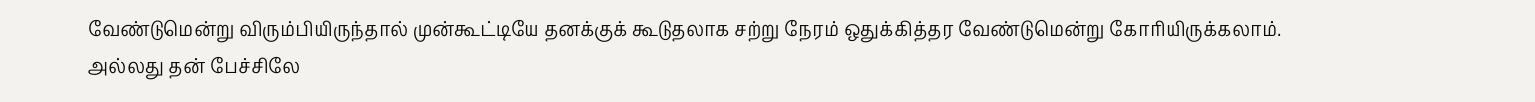வேண்டுமென்று விரும்பியிருந்தால் முன்கூட்டியே தனக்குக் கூடுதலாக சற்று நேரம் ஒதுக்கித்தர வேண்டுமென்று கோரியிருக்கலாம். அல்லது தன் பேச்சிலே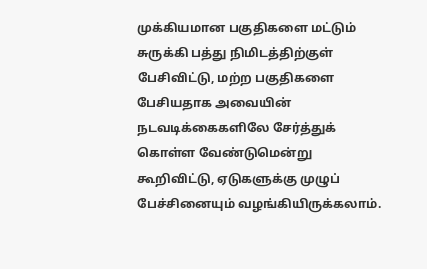முக்கியமான பகுதிகளை மட்டும் சுருக்கி பத்து நிமிடத்திற்குள் பேசிவிட்டு, மற்ற பகுதிகளை பேசியதாக அவையின் நடவடிக்கைகளிலே சேர்த்துக் கொள்ள வேண்டுமென்று கூறிவிட்டு, ஏடுகளுக்கு முழுப் பேச்சினையும் வழங்கியிருக்கலாம்.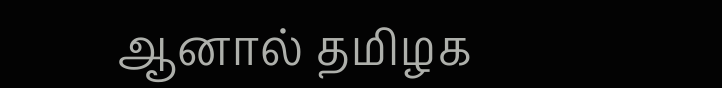ஆனால் தமிழக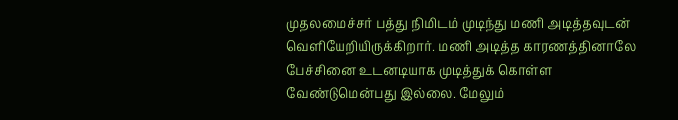முதலமைச்சர் பத்து நிமிடம் முடிந்து மணி அடித்தவுடன் வெளியேறியிருக்கிறார். மணி அடித்த காரணத்தினாலே பேச்சினை உடனடியாக முடித்துக் கொள்ள வேண்டுமென்பது இல்லை. மேலும்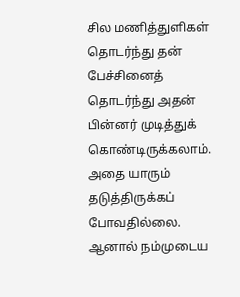சில மணித்துளிகள் தொடர்ந்து தன் பேச்சினைத் தொடர்ந்து அதன் பின்னர் முடித்துக் கொண்டிருக்கலாம். அதை யாரும் தடுத்திருக்கப் போவதில்லை. ஆனால் நம்முடைய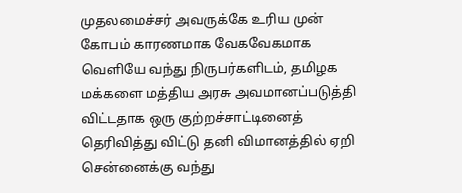முதலமைச்சர் அவருக்கே உரிய முன் கோபம் காரணமாக வேகவேகமாக வெளியே வந்து நிருபர்களிடம், தமிழக மக்களை மத்திய அரசு அவமானப்படுத்தி விட்டதாக ஒரு குற்றச்சாட்டினைத் தெரிவித்து விட்டு தனி விமானத்தில் ஏறி சென்னைக்கு வந்து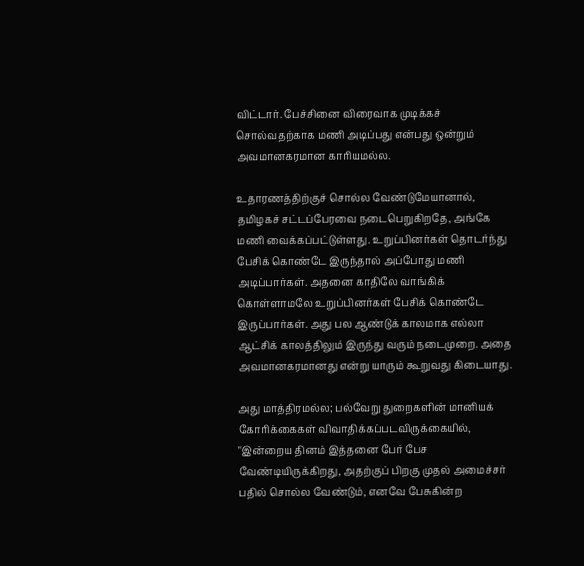விட்டார். பேச்சினை விரைவாக முடிக்கச் சொல்வதற்காக மணி அடிப்பது என்பது ஒன்றும் அவமானகரமான காரியமல்ல.

உதாரணத்திற்குச் சொல்ல வேண்டுமேயானால், தமிழகச் சட்டப்பேரவை நடைபெறுகிறதே, அங்கே மணி வைக்கப்பட்டுள்ளது. உறுப்பினர்கள் தொடர்ந்து பேசிக் கொண்டே இருந்தால் அப்போது மணி அடிப்பார்கள். அதனை காதிலே வாங்கிக் கொள்ளாமலே உறுப்பினர்கள் பேசிக் கொண்டே இருப்பார்கள். அது பல ஆண்டுக் காலமாக எல்லா ஆட்சிக் காலத்திலும் இருந்து வரும் நடைமுறை. அதை அவமானகரமானது என்று யாரும் கூறுவது கிடையாது.

அது மாத்திரமல்ல; பல்வேறு துறைகளின் மானியக் கோரிக்கைகள் விவாதிக்கப்படவிருக்கையில், "இன்றைய தினம் இத்தனை பேர் பேச வேண்டியிருக்கிறது, அதற்குப் பிறகு முதல் அமைச்சர் பதில் சொல்ல வேண்டும், எனவே பேசுகின்ற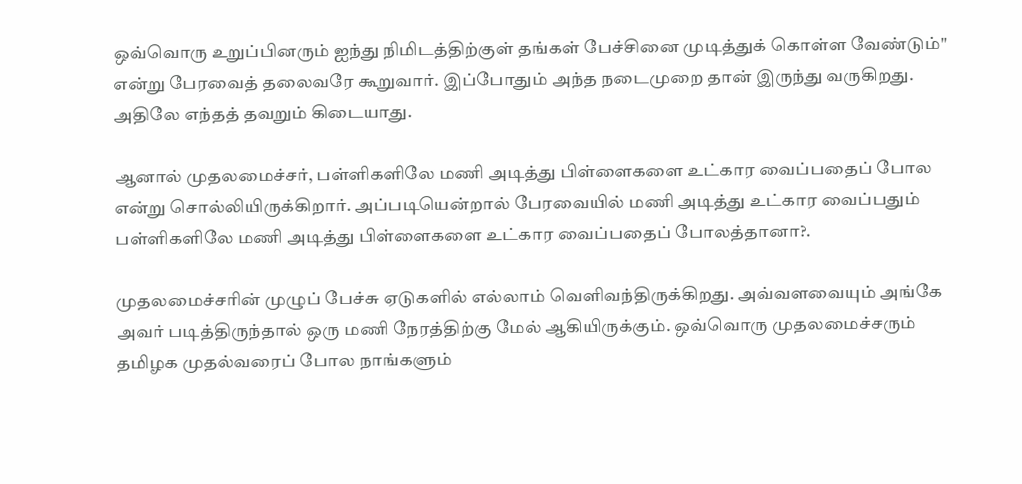ஒவ்வொரு உறுப்பினரும் ஐந்து நிமிடத்திற்குள் தங்கள் பேச்சினை முடித்துக் கொள்ள வேண்டும்" என்று பேரவைத் தலைவரே கூறுவார். இப்போதும் அந்த நடைமுறை தான் இருந்து வருகிறது. அதிலே எந்தத் தவறும் கிடையாது.

ஆனால் முதலமைச்சர், பள்ளிகளிலே மணி அடித்து பிள்ளைகளை உட்கார வைப்பதைப் போல என்று சொல்லியிருக்கிறார். அப்படியென்றால் பேரவையில் மணி அடித்து உட்கார வைப்பதும் பள்ளிகளிலே மணி அடித்து பிள்ளைகளை உட்கார வைப்பதைப் போலத்தானா?.

முதலமைச்சரின் முழுப் பேச்சு ஏடுகளில் எல்லாம் வெளிவந்திருக்கிறது. அவ்வளவையும் அங்கே அவர் படித்திருந்தால் ஒரு மணி நேரத்திற்கு மேல் ஆகியிருக்கும். ஒவ்வொரு முதலமைச்சரும் தமிழக முதல்வரைப் போல நாங்களும்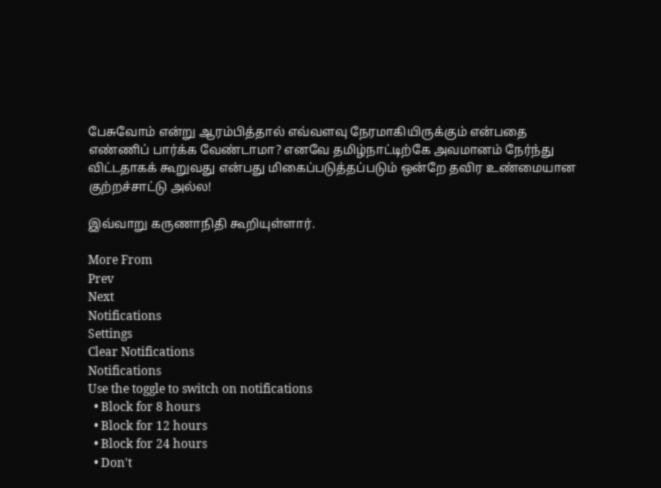பேசுவோம் என்று ஆரம்பித்தால் எவ்வளவு நேரமாகியிருக்கும் என்பதை எண்ணிப் பார்க்க வேண்டாமா? எனவே தமிழ்நாட்டிற்கே அவமானம் நேர்ந்து விட்டதாகக் கூறுவது என்பது மிகைப்படுத்தப்படும் ஒன்றே தவிர உண்மையான குற்றச்சாட்டு அல்ல!

இவ்வாறு கருணாநிதி கூறியுள்ளார்.

More From
Prev
Next
Notifications
Settings
Clear Notifications
Notifications
Use the toggle to switch on notifications
  • Block for 8 hours
  • Block for 12 hours
  • Block for 24 hours
  • Don't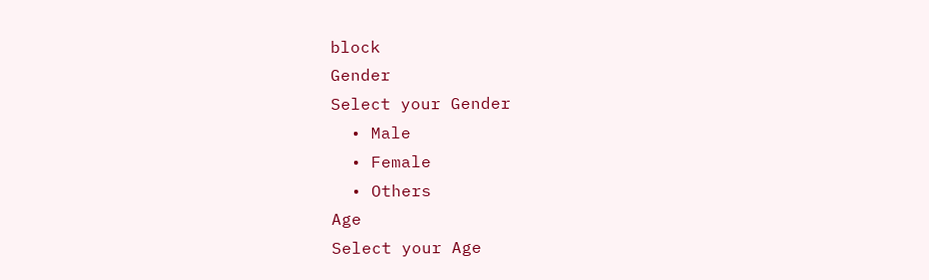block
Gender
Select your Gender
  • Male
  • Female
  • Others
Age
Select your Age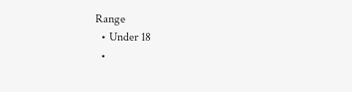Range
  • Under 18
  •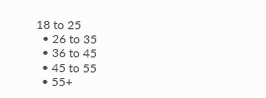18 to 25
  • 26 to 35
  • 36 to 45
  • 45 to 55
  • 55+